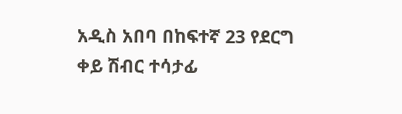አዲስ አበባ በከፍተኛ 23 የደርግ ቀይ ሽብር ተሳታፊ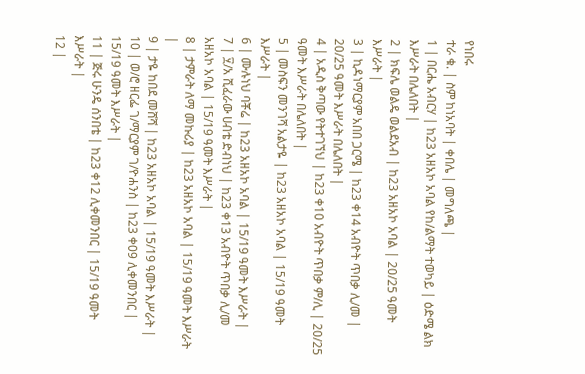የነበሩ
ተራ ቁ. | ስም ከነአባት | ቀበሌ | መግለጫ |
1 | በርሔ አብርሃ | ከ23 አዘአኮ አባል የከ/ልማት ተወካይ | ዕድሜ ልክ እሥራት በሌለበት |
2 | ክፍሌ ወልዴ ወልደአብ | ከ23 አዘአኮ አባል | 20/25 ዓመት እሥራት |
3 | ኪዳነማርያም አበበ ጋርሜ | ከ23 ቀ14 አብዮት ጥበቃ ሊ/መ | 20/25 ዓመት እሥራት በሌለበት |
4 | አዲስ ቅጣው የትተገኘህ | ከ23 ቀ10 አብዮት ጥበቃ ም/ሊ | 20/25 ዓመት እሥራት በሌለበት |
5 | መስፍን መንገሻ አልታዬ | ከ23 አዘአኮ አባል | 15/19 ዓመት እሥራት |
6 | ሙሉነህ ባቾሬ | ከ23 አዘአኮ አባል | 15/19 ዓመት እሥራት |
7 | ፶/አ ሺፈራው ሀብቴ ድብነህ | ከ23 ቀ13 አብዮት ጥበቃ ሊ/መ አዘአኮ አባል | 15/19 ዓመት እሥራት |
8 | ታምራት ለማ መኩሪያ | ከ23 አዘአኮ አባል | 15/19 ዓመት እሥራት |
9 | ታዬ ከበደ መሸሻ | ከ23 አዘአኮ አባል | 15/19 ዓመት እሥራት |
10 | ወ/ሮ ዘርፌ ገ/ማርያም ገ/ዮሐንስ | ከ23 ቀ09 ሊቀመንበር | 15/19 ዓመት እሥራት |
11 | ጅሩ ሁንዴ ሰንበቴ | ከ23 ቀ12 ሊቀመንበር | 15/19 ዓመት እሥራት |
12 |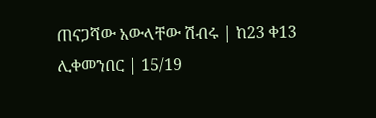ጠናጋሻው አውላቸው ሽብሩ | ከ23 ቀ13 ሊቀመንበር | 15/19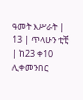ዓመት እሥራት |
13 | ጥላሁን ቲቺ | ከ23 ቀ10 ሊቀመንበር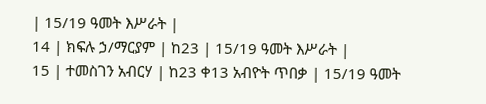| 15/19 ዓመት እሥራት |
14 | ክፍሉ ኃ/ማርያም | ከ23 | 15/19 ዓመት እሥራት |
15 | ተመስገን አብርሃ | ከ23 ቀ13 አብዮት ጥበቃ | 15/19 ዓመት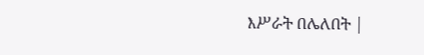እሥራት በሌለበት |